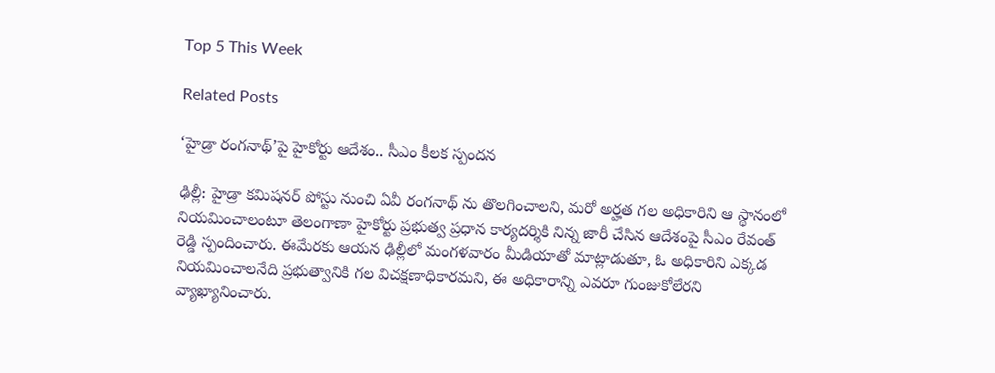Top 5 This Week

Related Posts

‘హైడ్రా రంగనాథ్’పై హైకోర్టు ఆదేశం.. సీఎం కీలక స్పందన

ఢిల్లీ: హైడ్రా కమిషనర్ పోస్టు నుంచి ఏవీ రంగనాథ్ ను తొలగించాలని, మరో అర్హత గల అధికారిని ఆ స్థానంలో నియమించాలంటూ తెలంగాణా హైకోర్టు ప్రభుత్వ ప్రధాన కార్యదర్శికి నిన్న జారీ చేసిన ఆదేశంపై సీఎం రేవంత్ రెడ్డి స్పందించారు. ఈమేరకు ఆయన ఢిల్లీలో మంగళవారం మీడియాతో మాట్లాడుతూ, ఓ అధికారిని ఎక్కడ నియమించాలనేది ప్రభుత్వానికి గల విచక్షణాధికారమని, ఈ అధికారాన్ని ఎవరూ గుంజుకోలేరని వ్యాఖ్యానించారు.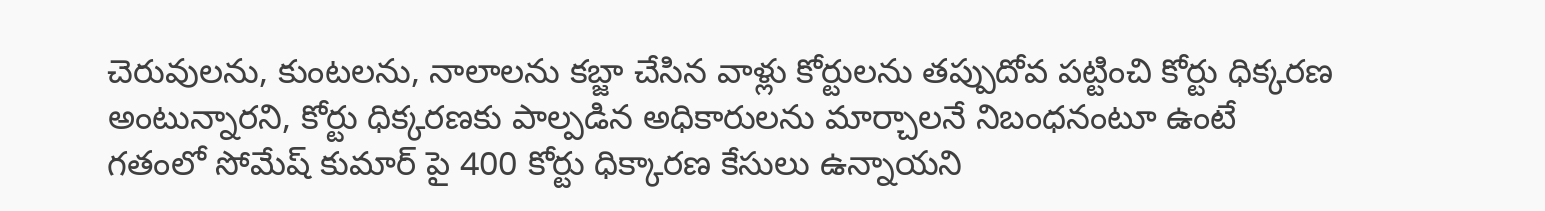చెరువులను, కుంటలను, నాలాలను కబ్జా చేసిన వాళ్లు కోర్టులను తప్పుదోవ పట్టించి కోర్టు ధిక్కరణ అంటున్నారని, కోర్టు ధిక్కరణకు పాల్పడిన అధికారులను మార్చాలనే నిబంధనంటూ ఉంటే గతంలో సోమేష్ కుమార్ పై 400 కోర్టు ధిక్కారణ కేసులు ఉన్నాయని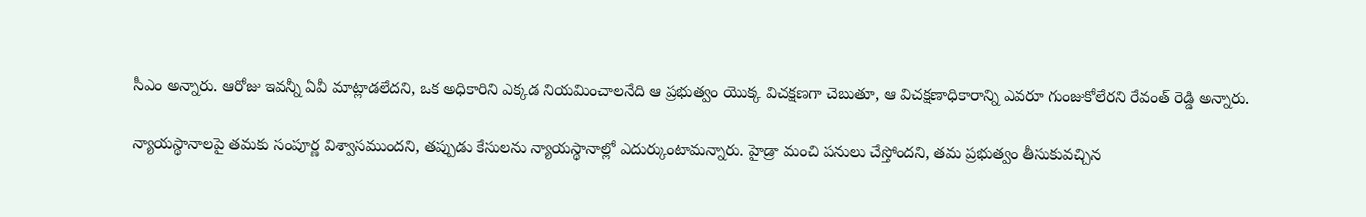సీఎం అన్నారు. ఆరోజు ఇవన్నీ ఏవీ మాట్లాడలేదని, ఒక అధికారిని ఎక్కడ నియమించాలనేది ఆ ప్రభుత్వం యొక్క విచక్షణగా చెబుతూ, ఆ విచక్షణాధికారాన్ని ఎవరూ గుంజుకోలేరని రేవంత్ రెడ్డి అన్నారు.

న్యాయస్థానాలపై తమకు సంపూర్ణ విశ్వాసముందని, తప్పుడు కేసులను న్యాయస్థానాల్లో ఎదుర్కుంటామన్నారు. హైడ్రా మంచి పనులు చేస్తోందని, తమ ప్రభుత్వం తీసుకువచ్చిన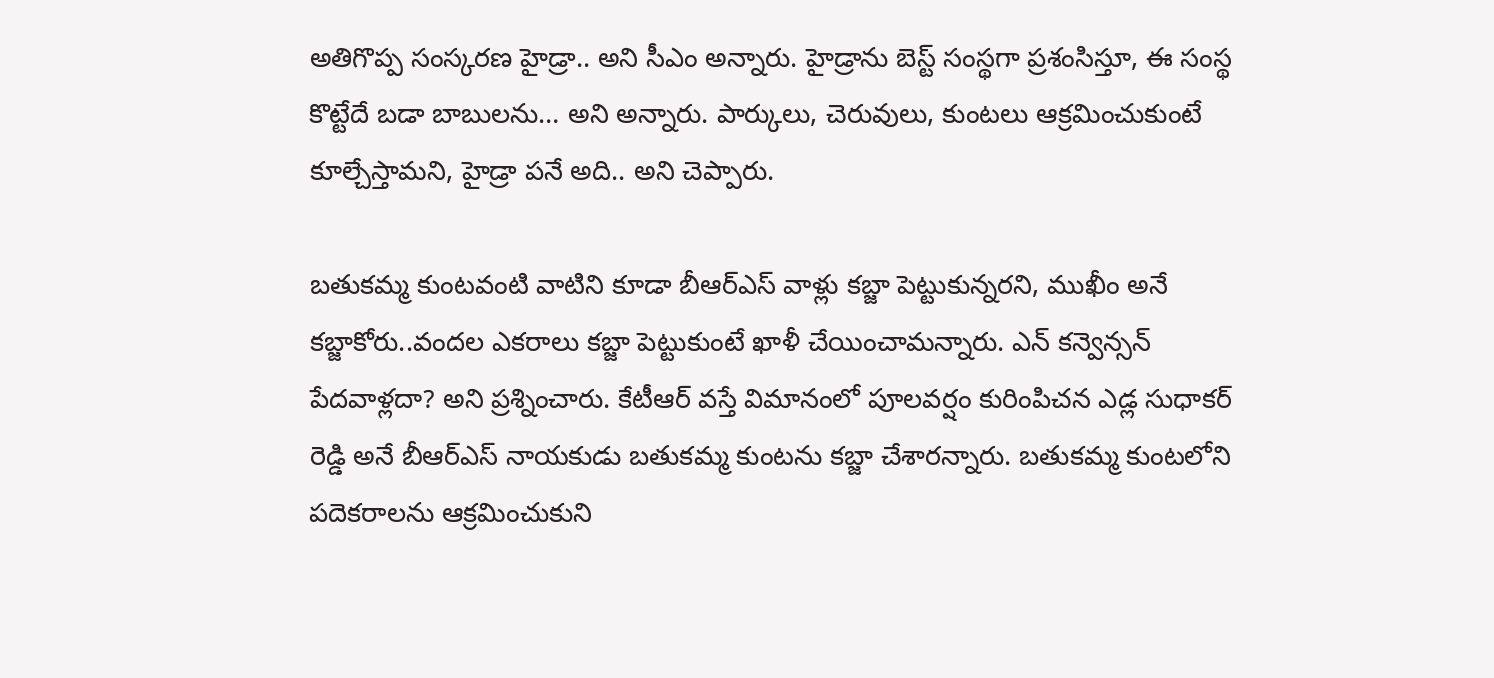అతిగొప్ప సంస్కరణ హైడ్రా.. అని సీఎం అన్నారు. హైడ్రాను బెస్ట్ సంస్థగా ప్రశంసిస్తూ, ఈ సంస్థ కొట్టేదే బడా బాబులను… అని అన్నారు. పార్కులు, చెరువులు, కుంటలు ఆక్రమించుకుంటే కూల్చేస్తామని, హైడ్రా పనే అది.. అని చెప్పారు.

బతుకమ్మ కుంటవంటి వాటిని కూడా బీఆర్ఎస్ వాళ్లు కబ్జా పెట్టుకున్నరని, ముఖీం అనే కబ్జాకోరు..వందల ఎకరాలు కబ్జా పెట్టుకుంటే ఖాళీ చేయించామన్నారు. ఎన్ కన్వెన్సన్ పేదవాళ్లదా? అని ప్రశ్నించారు. కేటీఆర్ వస్తే విమానంలో పూలవర్షం కురింపిచన ఎడ్ల సుధాకర్ రెడ్డి అనే బీఆర్ఎస్ నాయకుడు బతుకమ్మ కుంటను కబ్జా చేశారన్నారు. బతుకమ్మ కుంటలోని పదెకరాలను ఆక్రమించుకుని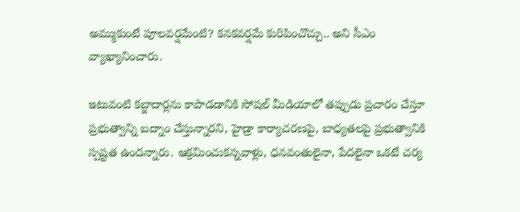అమ్ముకుంటే పూలవర్షమేంటి? కనకవర్షమే కురిపించొచ్చు.. అని సీఎం వ్యాఖ్యానించారు.

ఇటువంటి కబ్జాదార్లను కాపాడడానికి సోషల్ మీడియాలో తప్పుడు ప్రచారం చేస్తూ ప్రభుత్వాన్ని బద్నాం చేస్తున్నారని, హైడ్రా కార్యాచరణపై, బాధ్యతలపై ప్రభుత్వానికి స్పష్టత ఉందన్నారు. ఆక్రమించుకన్నవాళ్లు, ధనవంతులైనా, పేదలైనా ఒకటే చర్య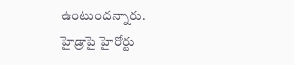ఉంటుందన్నారు. హైడ్రాపై హైరోర్టు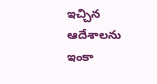ఇచ్చిన ఆదేశాలను ఇంకా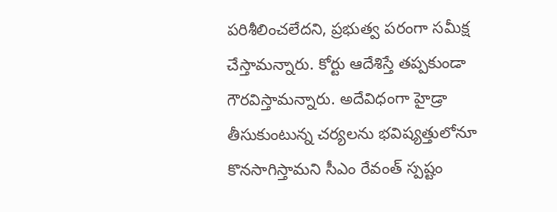పరిశీలించలేదని, ప్రభుత్వ పరంగా సమీక్ష చేస్తామన్నారు. కోర్టు ఆదేశిస్తే తప్పకుండా గౌరవిస్తామన్నారు. అదేవిధంగా హైడ్రా తీసుకుంటున్న చర్యలను భవిష్యత్తులోనూ కొనసాగిస్తామని సీఎం రేవంత్ స్పష్టం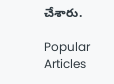చేశారు.

Popular Articles